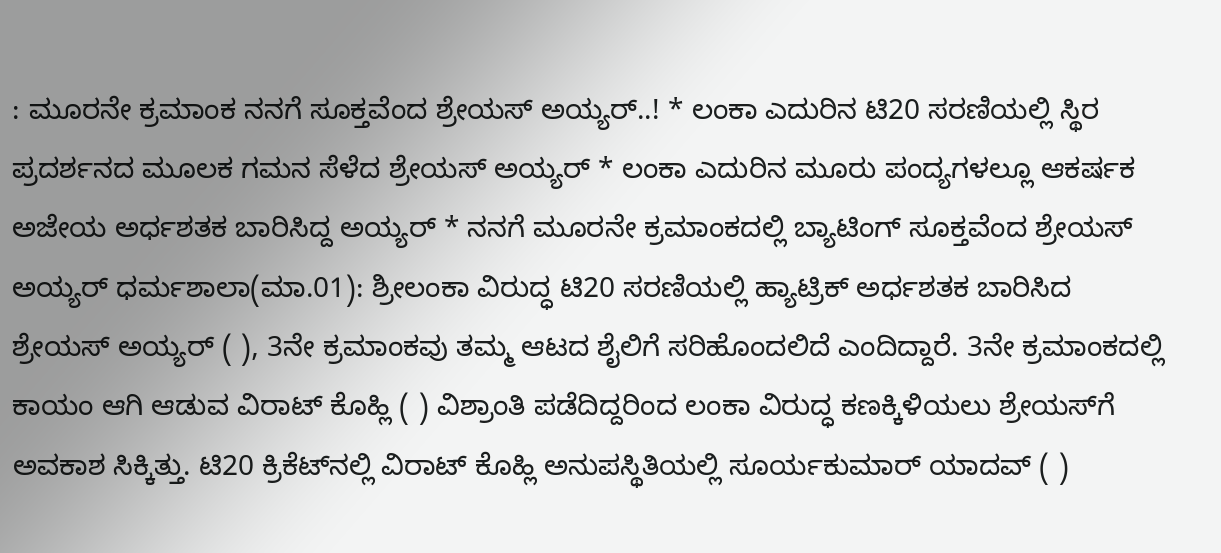: ಮೂರನೇ ಕ್ರಮಾಂಕ ನನಗೆ ಸೂಕ್ತವೆಂದ ಶ್ರೇಯಸ್ ಅಯ್ಯರ್..! * ಲಂಕಾ ಎದುರಿನ ಟಿ20 ಸರಣಿಯಲ್ಲಿ ಸ್ಥಿರ ಪ್ರದರ್ಶನದ ಮೂಲಕ ಗಮನ ಸೆಳೆದ ಶ್ರೇಯಸ್ ಅಯ್ಯರ್ * ಲಂಕಾ ಎದುರಿನ ಮೂರು ಪಂದ್ಯಗಳಲ್ಲೂ ಆಕರ್ಷಕ ಅಜೇಯ ಅರ್ಧಶತಕ ಬಾರಿಸಿದ್ದ ಅಯ್ಯರ್ * ನನಗೆ ಮೂರನೇ ಕ್ರಮಾಂಕದಲ್ಲಿ ಬ್ಯಾಟಿಂಗ್ ಸೂಕ್ತವೆಂದ ಶ್ರೇಯಸ್ ಅಯ್ಯರ್ ಧರ್ಮಶಾಲಾ(ಮಾ.01): ಶ್ರೀಲಂಕಾ ವಿರುದ್ಧ ಟಿ20 ಸರಣಿಯಲ್ಲಿ ಹ್ಯಾಟ್ರಿಕ್‌ ಅರ್ಧಶತಕ ಬಾರಿಸಿದ ಶ್ರೇಯಸ್‌ ಅಯ್ಯರ್‌ ( ), 3ನೇ ಕ್ರಮಾಂಕವು ತಮ್ಮ ಆಟದ ಶೈಲಿಗೆ ಸರಿಹೊಂದಲಿದೆ ಎಂದಿದ್ದಾರೆ. 3ನೇ ಕ್ರಮಾಂಕದಲ್ಲಿ ಕಾಯಂ ಆಗಿ ಆಡುವ ವಿರಾಟ್‌ ಕೊಹ್ಲಿ ( ) ವಿಶ್ರಾಂತಿ ಪಡೆದಿದ್ದರಿಂದ ಲಂಕಾ ವಿರುದ್ಧ ಕಣಕ್ಕಿಳಿಯಲು ಶ್ರೇಯಸ್‌ಗೆ ಅವಕಾಶ ಸಿಕ್ಕಿತ್ತು. ಟಿ20 ಕ್ರಿಕೆಟ್‌ನಲ್ಲಿ ವಿರಾಟ್ ಕೊಹ್ಲಿ ಅನುಪಸ್ಥಿತಿಯಲ್ಲಿ ಸೂರ್ಯಕುಮಾರ್ ಯಾದವ್‌ ( )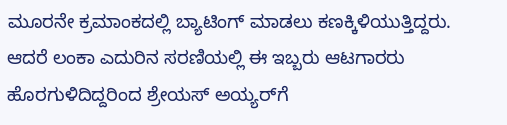ಮೂರನೇ ಕ್ರಮಾಂಕದಲ್ಲಿ ಬ್ಯಾಟಿಂಗ್ ಮಾಡಲು ಕಣಕ್ಕಿಳಿಯುತ್ತಿದ್ದರು. ಆದರೆ ಲಂಕಾ ಎದುರಿನ ಸರಣಿಯಲ್ಲಿ ಈ ಇಬ್ಬರು ಆಟಗಾರರು ಹೊರಗುಳಿದಿದ್ದರಿಂದ ಶ್ರೇಯಸ್ ಅಯ್ಯರ್‌ಗೆ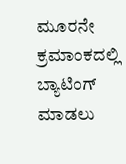ಮೂರನೇ ಕ್ರಮಾಂಕದಲ್ಲಿ ಬ್ಯಾಟಿಂಗ್ ಮಾಡಲು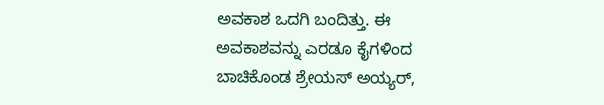ಅವಕಾಶ ಒದಗಿ ಬಂದಿತ್ತು. ಈ ಅವಕಾಶವನ್ನು ಎರಡೂ ಕೈಗಳಿಂದ ಬಾಚಿಕೊಂಡ ಶ್ರೇಯಸ್ ಅಯ್ಯರ್,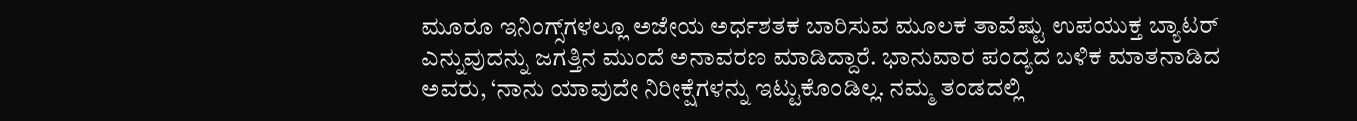ಮೂರೂ ಇನಿಂಗ್ಸ್‌ಗಳಲ್ಲೂ ಅಜೇಯ ಅರ್ಧಶತಕ ಬಾರಿಸುವ ಮೂಲಕ ತಾವೆಷ್ಟು ಉಪಯುಕ್ತ ಬ್ಯಾಟರ್ ಎನ್ನುವುದನ್ನು ಜಗತ್ತಿನ ಮುಂದೆ ಅನಾವರಣ ಮಾಡಿದ್ದಾರೆ. ಭಾನುವಾರ ಪಂದ್ಯದ ಬಳಿಕ ಮಾತನಾಡಿದ ಅವರು, ‘ನಾನು ಯಾವುದೇ ನಿರೀಕ್ಷೆಗಳನ್ನು ಇಟ್ಟುಕೊಂಡಿಲ್ಲ. ನಮ್ಮ ತಂಡದಲ್ಲಿ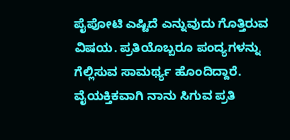ಪೈಪೋಟಿ ಎಷ್ಟಿದೆ ಎನ್ನುವುದು ಗೊತ್ತಿರುವ ವಿಷಯ. ಪ್ರತಿಯೊಬ್ಬರೂ ಪಂದ್ಯಗಳನ್ನು ಗೆಲ್ಲಿಸುವ ಸಾಮರ್ಥ್ಯ ಹೊಂದಿದ್ದಾರೆ. ವೈಯಕ್ತಿಕವಾಗಿ ನಾನು ಸಿಗುವ ಪ್ರತಿ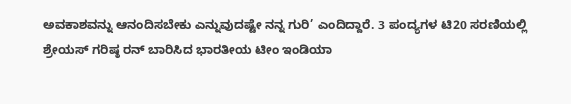ಅವಕಾಶವನ್ನು ಆನಂದಿಸಬೇಕು ಎನ್ನುವುದಷ್ಟೇ ನನ್ನ ಗುರಿ’ ಎಂದಿದ್ದಾರೆ. 3 ಪಂದ್ಯಗಳ ಟಿ20 ಸರಣಿಯಲ್ಲಿ ಶ್ರೇಯಸ್‌ ಗರಿಷ್ಠ ರನ್ ಬಾರಿಸಿದ ಭಾರತೀಯ ಟೀಂ ಇಂಡಿಯಾ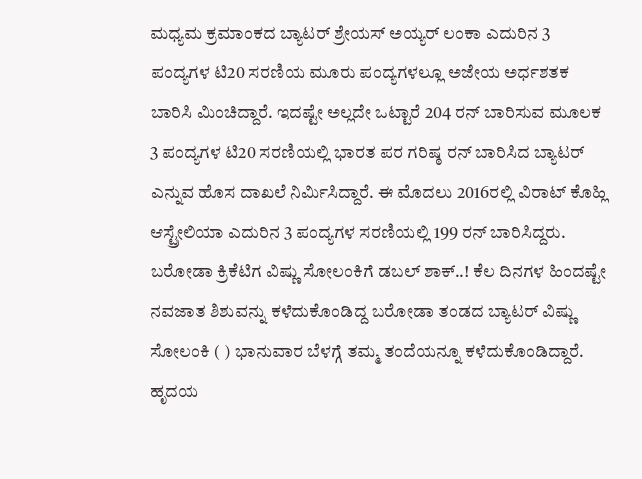ಮಧ್ಯಮ ಕ್ರಮಾಂಕದ ಬ್ಯಾಟರ್‌ ಶ್ರೇಯಸ್ ಅಯ್ಯರ್ ಲಂಕಾ ಎದುರಿನ 3 ಪಂದ್ಯಗಳ ಟಿ20 ಸರಣಿಯ ಮೂರು ಪಂದ್ಯಗಳಲ್ಲೂ ಅಜೇಯ ಅರ್ಧಶತಕ ಬಾರಿಸಿ ಮಿಂಚಿದ್ದಾರೆ. ಇದಷ್ಟೇ ಅಲ್ಲದೇ ಒಟ್ಟಾರೆ 204 ರನ್ ಬಾರಿಸುವ ಮೂಲಕ 3 ಪಂದ್ಯಗಳ ಟಿ20 ಸರಣಿಯಲ್ಲಿ ಭಾರತ ಪರ ಗರಿಷ್ಠ ರನ್‌ ಬಾರಿಸಿದ ಬ್ಯಾಟರ್ ಎನ್ನುವ ಹೊಸ ದಾಖಲೆ ನಿರ್ಮಿಸಿದ್ದಾರೆ. ಈ ಮೊದಲು 2016ರಲ್ಲಿ ವಿರಾಟ್ ಕೊಹ್ಲಿ ಆಸ್ಟ್ರೇಲಿಯಾ ಎದುರಿನ 3 ಪಂದ್ಯಗಳ ಸರಣಿಯಲ್ಲಿ 199 ರನ್ ಬಾರಿಸಿದ್ದರು. ಬರೋಡಾ ಕ್ರಿಕೆಟಿಗ ವಿಷ್ಣು ಸೋಲಂಕಿಗೆ ಡಬಲ್ ಶಾಕ್‌..! ಕೆಲ ದಿನಗಳ ಹಿಂದಷ್ಟೇ ನವಜಾತ ಶಿಶುವನ್ನು ಕಳೆದುಕೊಂಡಿದ್ದ ಬರೋಡಾ ತಂಡದ ಬ್ಯಾಟರ್‌ ವಿಷ್ಣು ಸೋಲಂಕಿ ( ) ಭಾನುವಾರ ಬೆಳಗ್ಗೆ ತಮ್ಮ ತಂದೆಯನ್ನೂ ಕಳೆದುಕೊಂಡಿದ್ದಾರೆ. ಹೃದಯ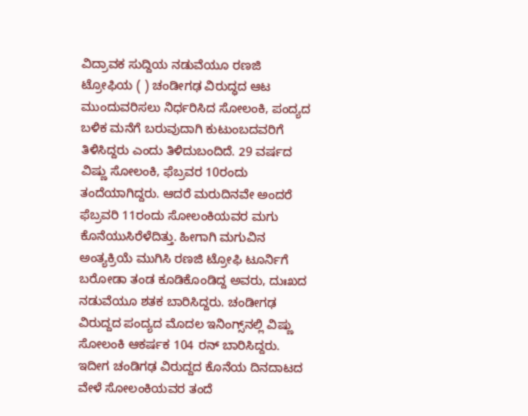ವಿದ್ರಾವಕ ಸುದ್ದಿಯ ನಡುವೆಯೂ ರಣಜಿ ಟ್ರೋಫಿಯ ( ) ಚಂಡೀಗಢ ವಿರುದ್ಧದ ಆಟ ಮುಂದುವರಿಸಲು ನಿರ್ಧರಿಸಿದ ಸೋಲಂಕಿ, ಪಂದ್ಯದ ಬಳಿಕ ಮನೆಗೆ ಬರುವುದಾಗಿ ಕುಟುಂಬದವರಿಗೆ ತಿಳಿಸಿದ್ದರು ಎಂದು ತಿಳಿದುಬಂದಿದೆ. 29 ವರ್ಷದ ವಿಷ್ಣು ಸೋಲಂಕಿ, ಫೆಬ್ರವರ 10ರಂದು ತಂದೆಯಾಗಿದ್ದರು. ಆದರೆ ಮರುದಿನವೇ ಅಂದರೆ ಫೆಬ್ರವರಿ 11ರಂದು ಸೋಲಂಕಿಯವರ ಮಗು ಕೊನೆಯುಸಿರೆಳೆದಿತ್ತು. ಹೀಗಾಗಿ ಮಗುವಿನ ಅಂತ್ಯಕ್ರಿಯೆ ಮುಗಿಸಿ ರಣಜಿ ಟ್ರೋಫಿ ಟೂರ್ನಿಗೆ ಬರೋಡಾ ತಂಡ ಕೂಡಿಕೊಂಡಿದ್ದ ಅವರು, ದುಃಖದ ನಡುವೆಯೂ ಶತಕ ಬಾರಿಸಿದ್ದರು. ಚಂಡೀಗಢ ವಿರುದ್ದದ ಪಂದ್ಯದ ಮೊದಲ ಇನಿಂಗ್ಸ್‌ನಲ್ಲಿ ವಿಷ್ಣು ಸೋಲಂಕಿ ಆಕರ್ಷಕ 104 ರನ್ ಬಾರಿಸಿದ್ದರು. ಇದೀಗ ಚಂಡಿಗಢ ವಿರುದ್ದದ ಕೊನೆಯ ದಿನದಾಟದ ವೇಳೆ ಸೋಲಂಕಿಯವರ ತಂದೆ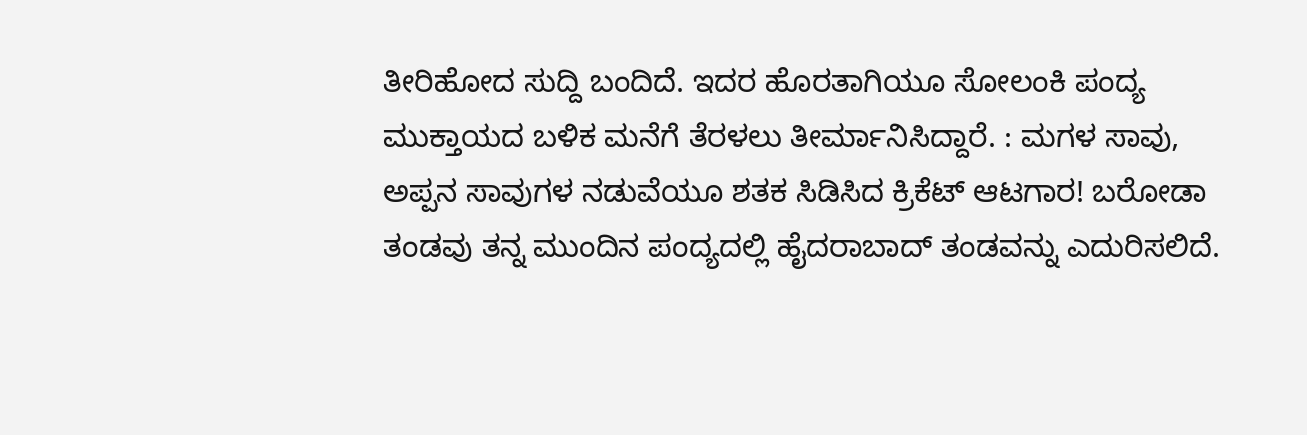ತೀರಿಹೋದ ಸುದ್ದಿ ಬಂದಿದೆ. ಇದರ ಹೊರತಾಗಿಯೂ ಸೋಲಂಕಿ ಪಂದ್ಯ ಮುಕ್ತಾಯದ ಬಳಿಕ ಮನೆಗೆ ತೆರಳಲು ತೀರ್ಮಾನಿಸಿದ್ದಾರೆ. : ಮಗಳ ಸಾವು, ಅಪ್ಪನ ಸಾವುಗಳ ನಡುವೆಯೂ ಶತಕ ಸಿಡಿಸಿದ ಕ್ರಿಕೆಟ್‌ ಆಟಗಾರ! ಬರೋಡಾ ತಂಡವು ತನ್ನ ಮುಂದಿನ ಪಂದ್ಯದಲ್ಲಿ ಹೈದರಾಬಾದ್ ತಂಡವನ್ನು ಎದುರಿಸಲಿದೆ.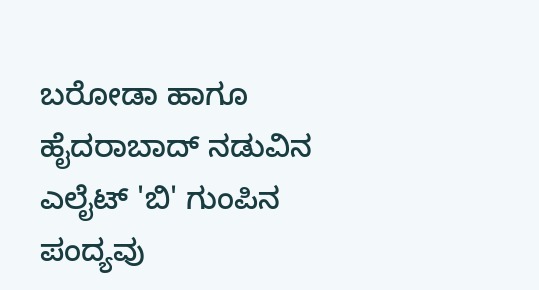ಬರೋಡಾ ಹಾಗೂ ಹೈದರಾಬಾದ್ ನಡುವಿನ ಎಲೈಟ್ 'ಬಿ' ಗುಂಪಿನ ಪಂದ್ಯವು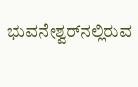ಭುವನೇಶ್ವರ್‌ನಲ್ಲಿರುವ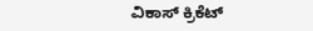ವಿಕಾಸ್ ಕ್ರಿಕೆಟ್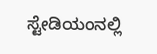ಸ್ಟೇಡಿಯಂನಲ್ಲಿ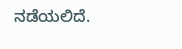ನಡೆಯಲಿದೆ.